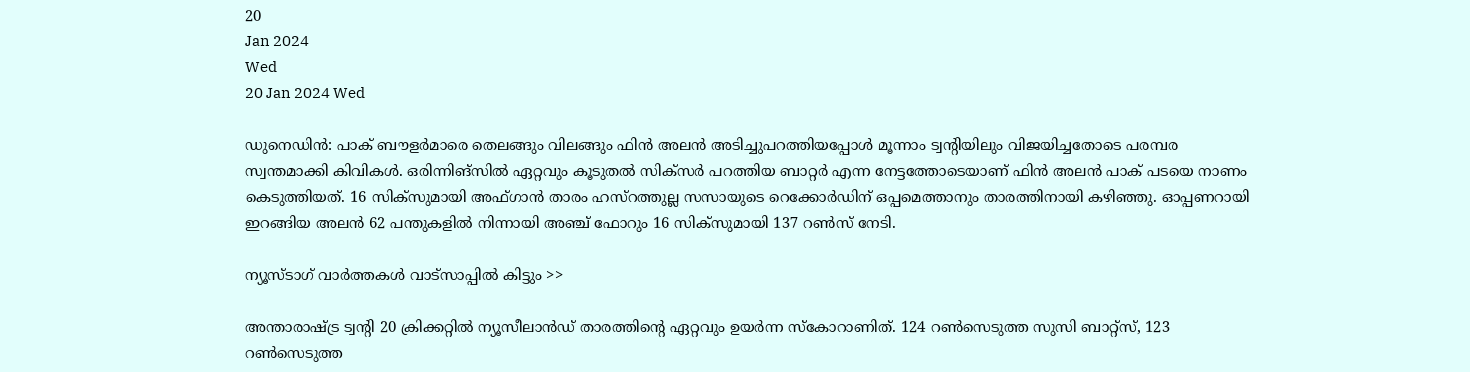20
Jan 2024
Wed
20 Jan 2024 Wed

ഡുനെഡിന്‍: പാക് ബൗളര്‍മാരെ തെലങ്ങും വിലങ്ങും ഫിന്‍ അലന്‍ അടിച്ചുപറത്തിയപ്പോള്‍ മൂന്നാം ട്വന്റിയിലും വിജയിച്ചതോടെ പരമ്പര സ്വന്തമാക്കി കിവികള്‍. ഒരിന്നിങ്‌സില്‍ ഏറ്റവും കൂടുതല്‍ സിക്‌സര്‍ പറത്തിയ ബാറ്റര്‍ എന്ന നേട്ടത്തോടെയാണ് ഫിന്‍ അലന്‍ പാക് പടയെ നാണം കെടുത്തിയത്. 16 സിക്‌സുമായി അഫ്ഗാന്‍ താരം ഹസ്‌റത്തുല്ല സസായുടെ റെക്കോര്‍ഡിന് ഒപ്പമെത്താനും താരത്തിനായി കഴിഞ്ഞു. ഓപ്പണറായി ഇറങ്ങിയ അലന്‍ 62 പന്തുകളില്‍ നിന്നായി അഞ്ച് ഫോറും 16 സിക്‌സുമായി 137 റണ്‍സ് നേടി.

ന്യൂസ്ടാഗ് വാര്‍ത്തകള്‍ വാട്‌സാപ്പില്‍ കിട്ടും >>

അന്താരാഷ്ട്ര ട്വന്റി 20 ക്രിക്കറ്റില്‍ ന്യൂസീലാന്‍ഡ് താരത്തിന്റെ ഏറ്റവും ഉയര്‍ന്ന സ്‌കോറാണിത്. 124 റണ്‍സെടുത്ത സുസി ബാറ്റ്‌സ്, 123 റണ്‍സെടുത്ത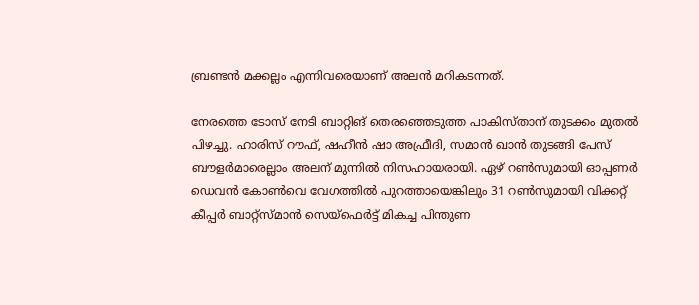ബ്രണ്ടന്‍ മക്കല്ലം എന്നിവരെയാണ് അലന്‍ മറികടന്നത്.

നേരത്തെ ടോസ് നേടി ബാറ്റിങ് തെരഞ്ഞെടുത്ത പാകിസ്താന് തുടക്കം മുതല്‍ പിഴച്ചു. ഹാരിസ് റൗഫ്, ഷഹീന്‍ ഷാ അഫ്രീദി, സമാന്‍ ഖാന്‍ തുടങ്ങി പേസ് ബൗളര്‍മാരെല്ലാം അലന് മുന്നില്‍ നിസഹായരായി. ഏഴ് റണ്‍സുമായി ഓപ്പണര്‍ ഡെവന്‍ കോണ്‍വെ വേഗത്തില്‍ പുറത്തായെങ്കിലും 31 റണ്‍സുമായി വിക്കറ്റ് കീപ്പര്‍ ബാറ്റ്‌സ്മാന്‍ സെയ്‌ഫെര്‍ട്ട് മികച്ച പിന്തുണ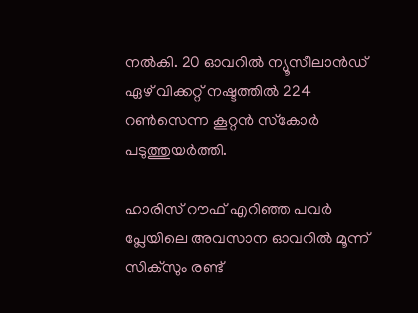നല്‍കി. 20 ഓവറില്‍ ന്യൂസീലാന്‍ഡ് ഏഴ് വിക്കറ്റ് നഷ്ടത്തില്‍ 224 റണ്‍സെന്ന കൂറ്റന്‍ സ്‌കോര്‍ പടുത്തുയര്‍ത്തി.

ഹാരിസ് റൗഫ് എറിഞ്ഞ പവര്‍ പ്ലേയിലെ അവസാന ഓവറില്‍ മൂന്ന് സിക്‌സും രണ്ട്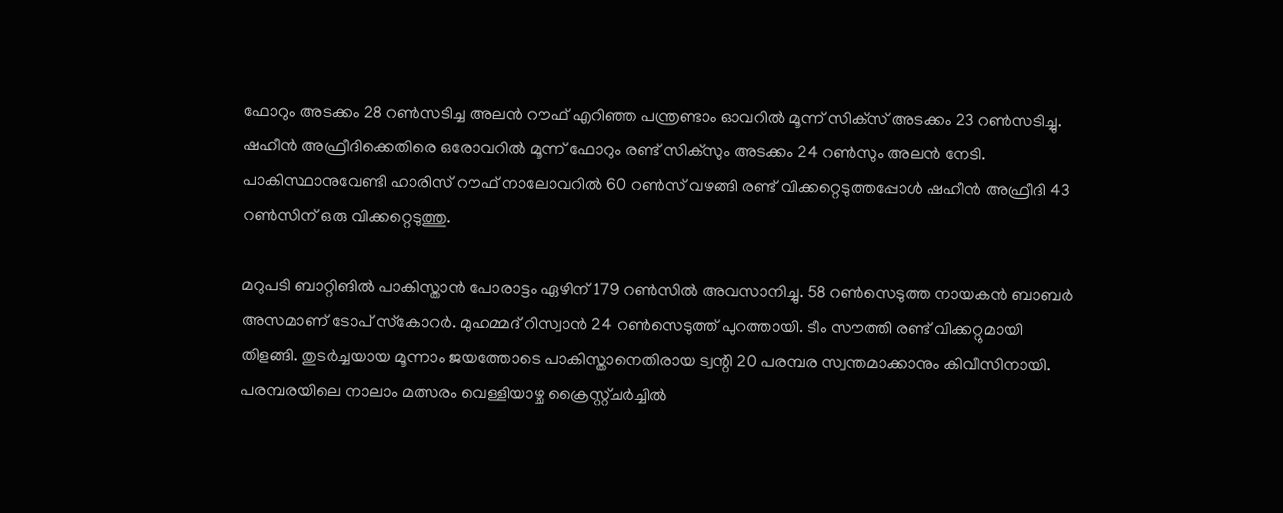ഫോറും അടക്കം 28 റണ്‍സടിച്ച അലന്‍ റൗഫ് എറിഞ്ഞ പന്ത്രണ്ടാം ഓവറില്‍ മൂന്ന് സിക്‌സ് അടക്കം 23 റണ്‍സടിച്ചു. ഷഹീന്‍ അഫ്രീദിക്കെതിരെ ഒരോവറില്‍ മൂന്ന് ഫോറും രണ്ട് സിക്‌സും അടക്കം 24 റണ്‍സും അലന്‍ നേടി. പാകിസ്ഥാനുവേണ്ടി ഹാരിസ് റൗഫ് നാലോവറില്‍ 60 റണ്‍സ് വഴങ്ങി രണ്ട് വിക്കറ്റെടുത്തപ്പോള്‍ ഷഹീന്‍ അഫ്രീദി 43 റണ്‍സിന് ഒരു വിക്കറ്റെടുത്തു.

മറുപടി ബാറ്റിങില്‍ പാകിസ്താന്‍ പോരാട്ടം ഏഴിന് 179 റണ്‍സില്‍ അവസാനിച്ചു. 58 റണ്‍സെടുത്ത നായകന്‍ ബാബര്‍ അസമാണ് ടോപ് സ്‌കോറര്‍. മുഹമ്മദ് റിസ്വാന്‍ 24 റണ്‍സെടുത്ത് പുറത്തായി. ടീം സൗത്തി രണ്ട് വിക്കറ്റുമായി തിളങ്ങി. തുടര്‍ച്ചയായ മൂന്നാം ജയത്തോടെ പാകിസ്താനെതിരായ ട്വന്റി 20 പരമ്പര സ്വന്തമാക്കാനും കിവീസിനായി. പരമ്പരയിലെ നാലാം മത്സരം വെള്ളിയാഴ്ച ക്രൈസ്റ്റ്ചര്‍ച്ചില്‍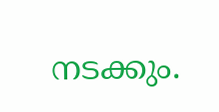നടക്കും.